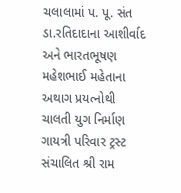ચલાલામાં પ. પૂ. સંત ડા.રતિદાદાના આશીર્વાદ અને ભારતભૂષણ મહેશભાઈ મહેતાના અથાગ પ્રયત્નોથી ચાલતી યુગ નિર્માણ ગાયત્રી પરિવાર ટ્રસ્ટ સંચાલિત શ્રી રામ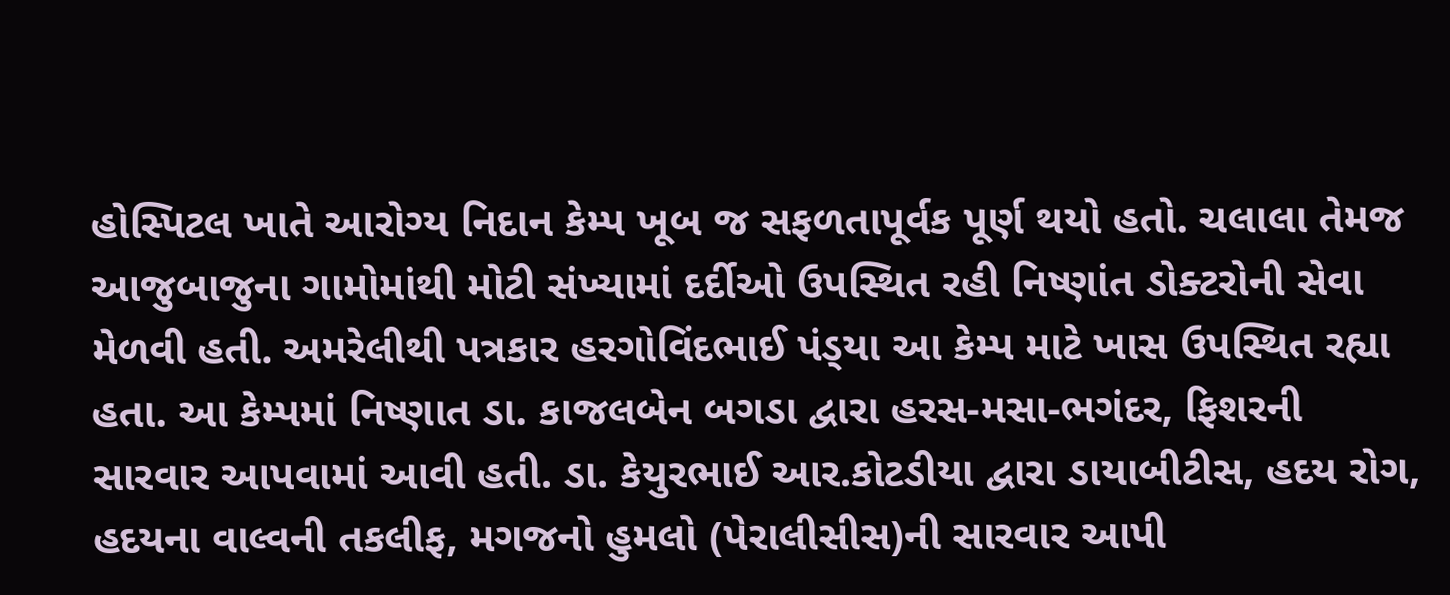હોસ્પિટલ ખાતે આરોગ્ય નિદાન કેમ્પ ખૂબ જ સફળતાપૂર્વક પૂર્ણ થયો હતો. ચલાલા તેમજ આજુબાજુના ગામોમાંથી મોટી સંખ્યામાં દર્દીઓ ઉપસ્થિત રહી નિષ્ણાંત ડોક્ટરોની સેવા મેળવી હતી. અમરેલીથી પત્રકાર હરગોવિંદભાઈ પંડ્‌યા આ કેમ્પ માટે ખાસ ઉપસ્થિત રહ્યા હતા. આ કેમ્પમાં નિષ્ણાત ડા. કાજલબેન બગડા દ્વારા હરસ-મસા-ભગંદર, ફિશરની સારવાર આપવામાં આવી હતી. ડા. કેયુરભાઈ આર.કોટડીયા દ્વારા ડાયાબીટીસ, હદય રોગ, હદયના વાલ્વની તકલીફ, મગજનો હુમલો (પેરાલીસીસ)ની સારવાર આપી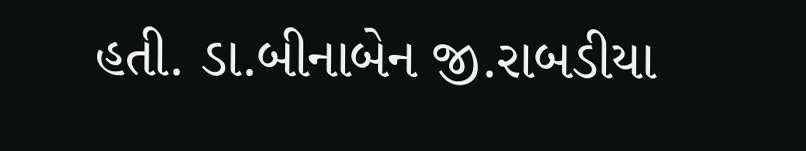હતી. ડા.બીનાબેન જી.રાબડીયા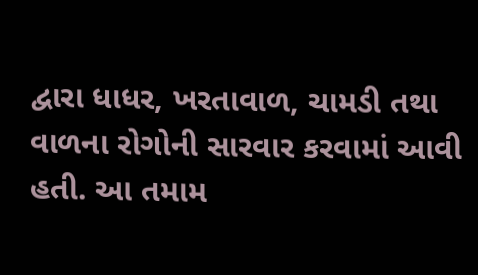દ્વારા ધાધર, ખરતાવાળ, ચામડી તથા વાળના રોગોની સારવાર કરવામાં આવી હતી. આ તમામ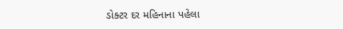ડોક્ટર દર મહિનાના પહેલા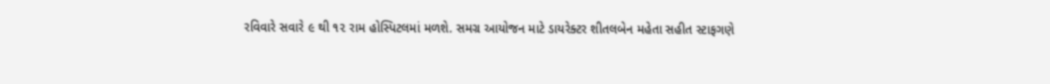રવિવારે સવારે ૯ થી ૧૨ રામ હોસ્પિટલમાં મળશે. સમગ્ર આયોજન માટે ડાયરેક્ટર શીતલબેન મહેતા સહીત સ્ટાફગણે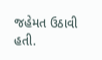જહેમત ઉઠાવી હતી.